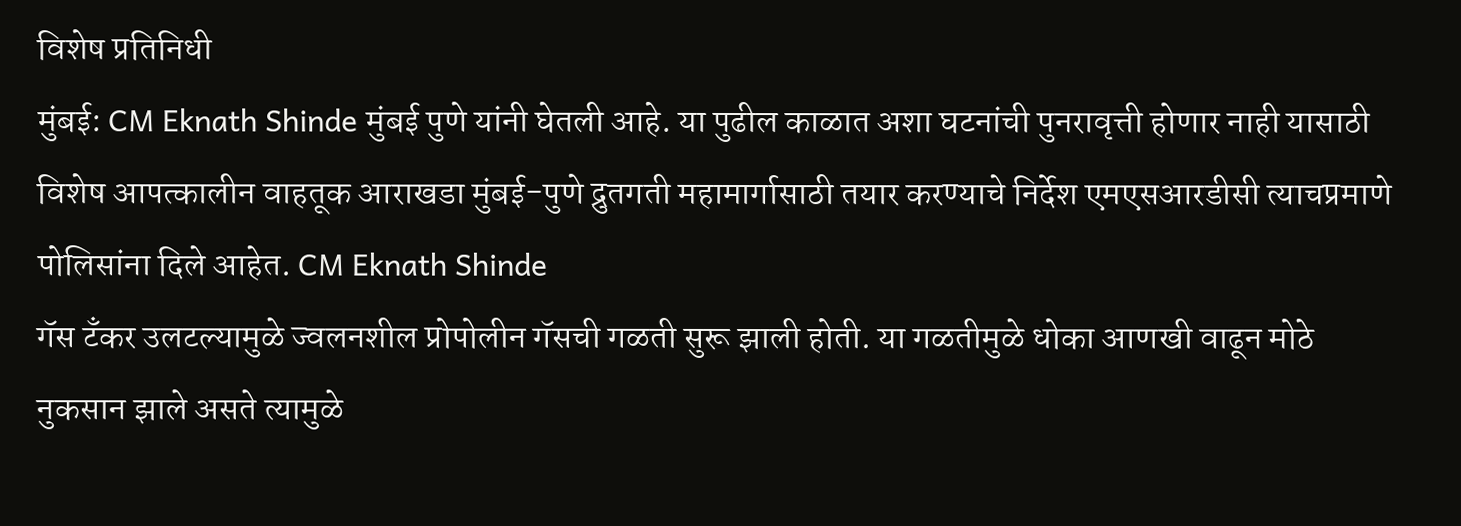विशेष प्रतिनिधी
मुंबई: CM Eknath Shinde मुंबई पुणे यांनी घेतली आहे. या पुढील काळात अशा घटनांची पुनरावृत्ती होणार नाही यासाठी विशेष आपत्कालीन वाहतूक आराखडा मुंबई-पुणे द्रुतगती महामार्गासाठी तयार करण्याचे निर्देश एमएसआरडीसी त्याचप्रमाणे पोलिसांना दिले आहेत. CM Eknath Shinde
गॅस टँकर उलटल्यामुळे ज्वलनशील प्रोपोलीन गॅसची गळती सुरू झाली होती. या गळतीमुळे धोका आणखी वाढून मोठे नुकसान झाले असते त्यामुळे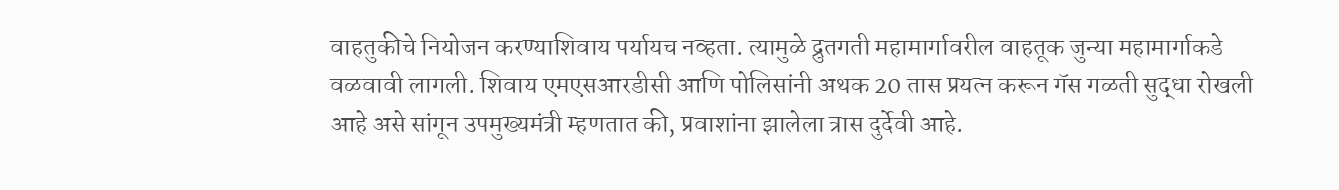वाहतुकीचे नियोजन करण्याशिवाय पर्यायच नव्हता. त्यामुळे द्रुतगती महामार्गावरील वाहतूक जुन्या महामार्गाकडे वळवावी लागली. शिवाय एमएसआरडीसी आणि पोलिसांनी अथक 20 तास प्रयत्न करून गॅस गळती सुद्धा रोखली आहे असे सांगून उपमुख्यमंत्री म्हणतात की, प्रवाशांना झालेला त्रास दुर्देवी आहे.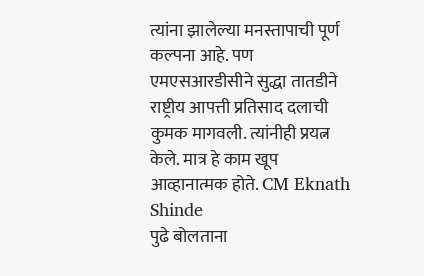त्यांना झालेल्या मनस्तापाची पूर्ण कल्पना आहे. पण एमएसआरडीसीने सुद्धा तातडीने राष्ट्रीय आपत्ती प्रतिसाद दलाची कुमक मागवली. त्यांनीही प्रयत्न केले. मात्र हे काम खूप आव्हानात्मक होते. CM Eknath Shinde
पुढे बोलताना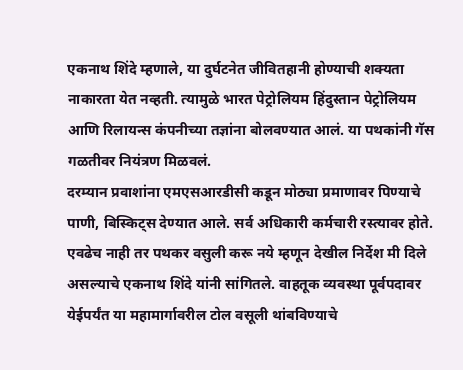एकनाथ शिंदे म्हणाले, या दुर्घटनेत जीवितहानी होण्याची शक्यता नाकारता येत नव्हती. त्यामुळे भारत पेट्रोलियम हिंदुस्तान पेट्रोलियम आणि रिलायन्स कंपनीच्या तज्ञांना बोलवण्यात आलं. या पथकांनी गॅस गळतीवर नियंत्रण मिळवलं.
दरम्यान प्रवाशांना एमएसआरडीसी कडून मोठ्या प्रमाणावर पिण्याचे पाणी, बिस्किट्स देण्यात आले. सर्व अधिकारी कर्मचारी रस्त्यावर होते. एवढेच नाही तर पथकर वसुली करू नये म्हणून देखील निर्देश मी दिले असल्याचे एकनाथ शिंदे यांनी सांगितले. वाहतूक व्यवस्था पूर्वपदावर येईपर्यंत या महामार्गावरील टोल वसूली थांबविण्याचे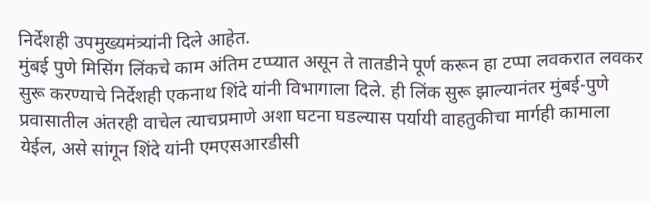निर्देशही उपमुख्यमंत्र्यांनी दिले आहेत.
मुंबई पुणे मिसिंग लिंकचे काम अंतिम टप्प्यात असून ते तातडीने पूर्ण करून हा टप्पा लवकरात लवकर सुरू करण्याचे निर्देशही एकनाथ शिंदे यांनी विभागाला दिले. ही लिंक सुरू झाल्यानंतर मुंबई-पुणे प्रवासातील अंतरही वाचेल त्याचप्रमाणे अशा घटना घडल्यास पर्यायी वाहतुकीचा मार्गही कामाला येईल, असे सांगून शिंदे यांनी एमएसआरडीसी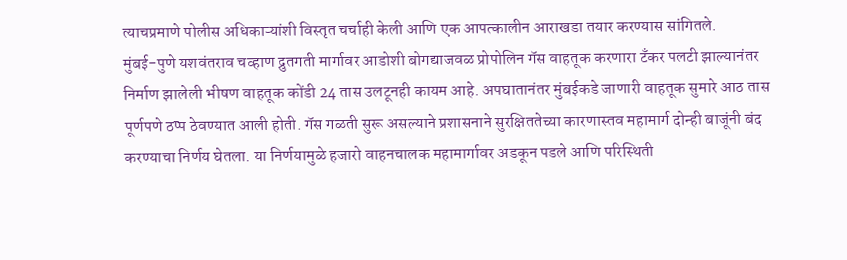त्याचप्रमाणे पोलीस अधिकाऱ्यांशी विस्तृत चर्चाही केली आणि एक आपत्कालीन आराखडा तयार करण्यास सांगितले.
मुंबई-पुणे यशवंतराव चव्हाण द्रुतगती मार्गावर आडोशी बोगद्याजवळ प्रोपोलिन गॅस वाहतूक करणारा टँकर पलटी झाल्यानंतर निर्माण झालेली भीषण वाहतूक कोंडी 24 तास उलटूनही कायम आहे. अपघातानंतर मुंबईकडे जाणारी वाहतूक सुमारे आठ तास पूर्णपणे ठप्प ठेवण्यात आली होती. गॅस गळती सुरू असल्याने प्रशासनाने सुरक्षिततेच्या कारणास्तव महामार्ग दोन्ही बाजूंनी बंद करण्याचा निर्णय घेतला. या निर्णयामुळे हजारो वाहनचालक महामार्गावर अडकून पडले आणि परिस्थिती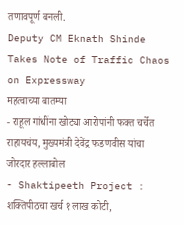तणावपूर्ण बनली.
Deputy CM Eknath Shinde Takes Note of Traffic Chaos on Expressway
महत्वाच्या बातम्या
- राहूल गांधींना खोट्या आरोपांनी फक्त चर्चेत राहायचंय, मुख्यमंत्री देवेंद्र फडणवीस यांचा जोरदार हल्लाबोल
- Shaktipeeth Project : शक्तिपीठचा खर्च १ लाख कोटी,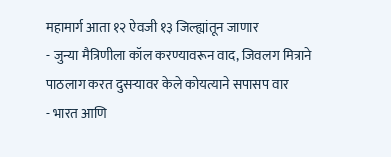महामार्ग आता १२ ऐवजी १३ जिल्ह्यांतून जाणार
- जुन्या मैत्रिणीला कॉल करण्यावरून वाद, जिवलग मित्राने पाठलाग करत दुसऱ्यावर केले कोयत्याने सपासप वार
- भारत आणि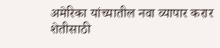अमेरिका यांच्यातील नवा व्यापार करार शेतीसाठी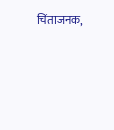चिंताजनक,